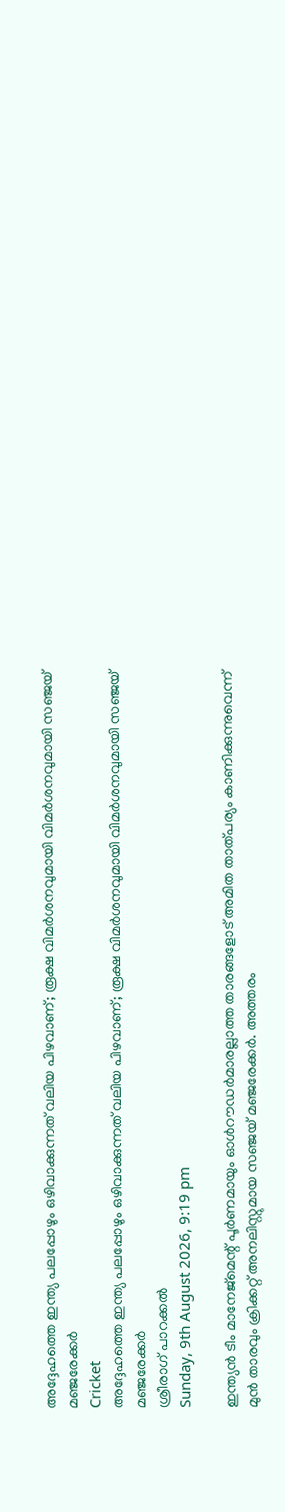അദ്ദേഹത്തെ ഇന്ത്യ പലപ്പോഴും ഒഴിവാക്കുന്നത് വലിയ പിഴവാണ്; രൂക്ഷ വിമര്‍ശനവുമായി വിമര്‍ശനവുമായി സഞ്ജയ് മഞ്ജരേക്കര്‍
Cricket
അദ്ദേഹത്തെ ഇന്ത്യ പലപ്പോഴും ഒഴിവാക്കുന്നത് വലിയ പിഴവാണ്; രൂക്ഷ വിമര്‍ശനവുമായി വിമര്‍ശനവുമായി സഞ്ജയ് മഞ്ജരേക്കര്‍
ശ്രീരാഗ് പാറക്കല്‍
Sunday, 9th August 2026, 9:19 pm

ഇന്ത്യന്‍ ടീം മാനേജ്‌മെന്റ് പൂര്‍ണമായും ഓള്‍റൗഡര്‍മാരല്ലാത്ത താരങ്ങളോട് അമിത താത്പര്യം കാണിക്കുന്നുവെന്ന് മുന്‍ താരവും ക്രിക്കറ്റ് അനലിസ്റ്റുമായ സഞ്ജയ് മഞ്ജരേക്കര്‍. അത്തരം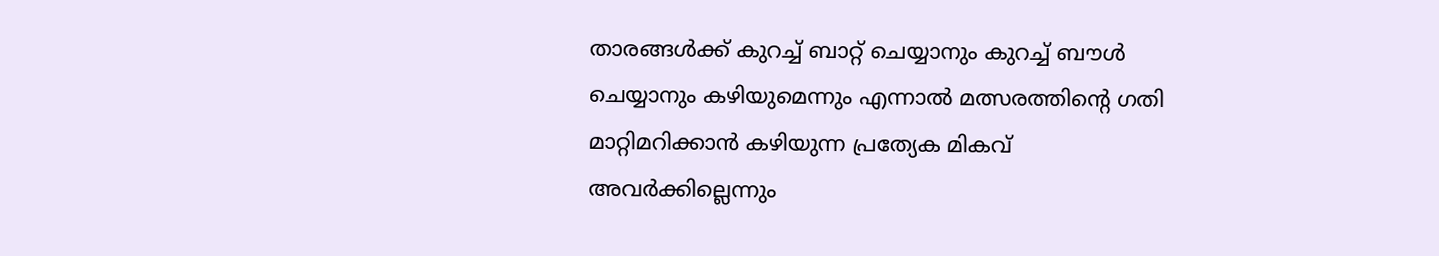താരങ്ങള്‍ക്ക് കുറച്ച് ബാറ്റ് ചെയ്യാനും കുറച്ച് ബൗള്‍ ചെയ്യാനും കഴിയുമെന്നും എന്നാല്‍ മത്സരത്തിന്റെ ഗതി മാറ്റിമറിക്കാന്‍ കഴിയുന്ന പ്രത്യേക മികവ് അവര്‍ക്കില്ലെന്നും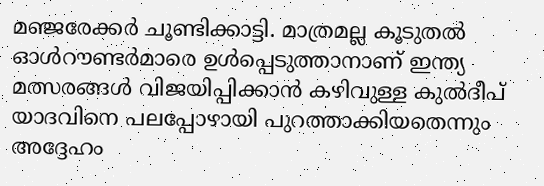മഞ്ജരേക്കര്‍ ചൂണ്ടിക്കാട്ടി. മാത്രമല്ല കൂടുതല്‍ ഓള്‍റൗണ്ടര്‍മാരെ ഉള്‍പ്പെടുത്താനാണ് ഇന്ത്യ മത്സരങ്ങള്‍ വിജയിപ്പിക്കാന്‍ കഴിവുള്ള കുല്‍ദീപ് യാദവിനെ പലപ്പോഴായി പുറത്താക്കിയതെന്നും അദ്ദേഹം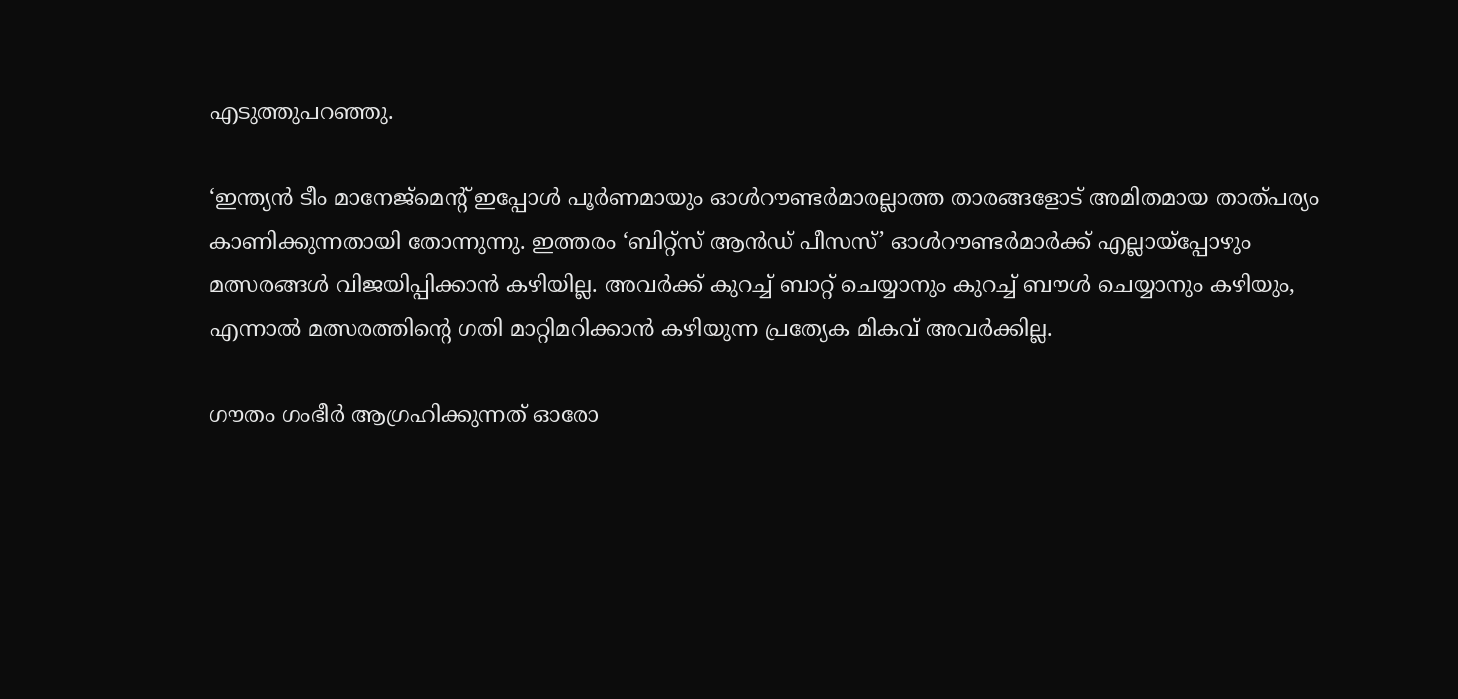എടുത്തുപറഞ്ഞു.

‘ഇന്ത്യന്‍ ടീം മാനേജ്‌മെന്റ് ഇപ്പോള്‍ പൂര്‍ണമായും ഓള്‍റൗണ്ടര്‍മാരല്ലാത്ത താരങ്ങളോട് അമിതമായ താത്പര്യം കാണിക്കുന്നതായി തോന്നുന്നു. ഇത്തരം ‘ബിറ്റ്‌സ് ആന്‍ഡ് പീസസ്’ ഓള്‍റൗണ്ടര്‍മാര്‍ക്ക് എല്ലായ്പ്പോഴും മത്സരങ്ങള്‍ വിജയിപ്പിക്കാന്‍ കഴിയില്ല. അവര്‍ക്ക് കുറച്ച് ബാറ്റ് ചെയ്യാനും കുറച്ച് ബൗള്‍ ചെയ്യാനും കഴിയും, എന്നാല്‍ മത്സരത്തിന്റെ ഗതി മാറ്റിമറിക്കാന്‍ കഴിയുന്ന പ്രത്യേക മികവ് അവര്‍ക്കില്ല.

ഗൗതം ഗംഭീര്‍ ആഗ്രഹിക്കുന്നത് ഓരോ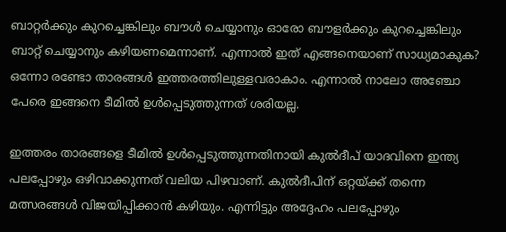ബാറ്റര്‍ക്കും കുറച്ചെങ്കിലും ബൗള്‍ ചെയ്യാനും ഓരോ ബൗളര്‍ക്കും കുറച്ചെങ്കിലും ബാറ്റ് ചെയ്യാനും കഴിയണമെന്നാണ്. എന്നാല്‍ ഇത് എങ്ങനെയാണ് സാധ്യമാകുക? ഒന്നോ രണ്ടോ താരങ്ങള്‍ ഇത്തരത്തിലുള്ളവരാകാം. എന്നാല്‍ നാലോ അഞ്ചോ പേരെ ഇങ്ങനെ ടീമില്‍ ഉള്‍പ്പെടുത്തുന്നത് ശരിയല്ല.

ഇത്തരം താരങ്ങളെ ടീമില്‍ ഉള്‍പ്പെടുത്തുന്നതിനായി കുല്‍ദീപ് യാദവിനെ ഇന്ത്യ പലപ്പോഴും ഒഴിവാക്കുന്നത് വലിയ പിഴവാണ്. കുല്‍ദീപിന് ഒറ്റയ്ക്ക് തന്നെ മത്സരങ്ങള്‍ വിജയിപ്പിക്കാന്‍ കഴിയും. എന്നിട്ടും അദ്ദേഹം പലപ്പോഴും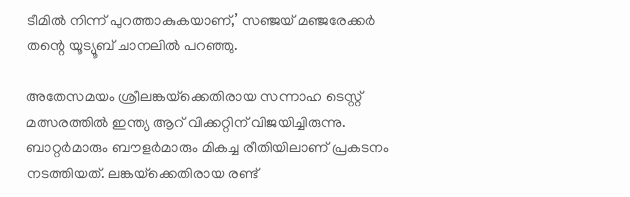ടീമില്‍ നിന്ന് പുറത്താകുകയാണ്,’ സഞ്ജയ് മഞ്ജരേക്കര്‍ തന്റെ യൂട്യൂബ് ചാനലില്‍ പറഞ്ഞു.

അതേസമയം ശ്രീലങ്കയ്‌ക്കെതിരായ സന്നാഹ ടെസ്റ്റ് മത്സരത്തില്‍ ഇന്ത്യ ആറ് വിക്കറ്റിന് വിജയിച്ചിരുന്നു. ബാറ്റര്‍മാരും ബൗളര്‍മാരും മികച്ച രീതിയിലാണ് പ്രകടനം നടത്തിയത്. ലങ്കയ്‌ക്കെതിരായ രണ്ട്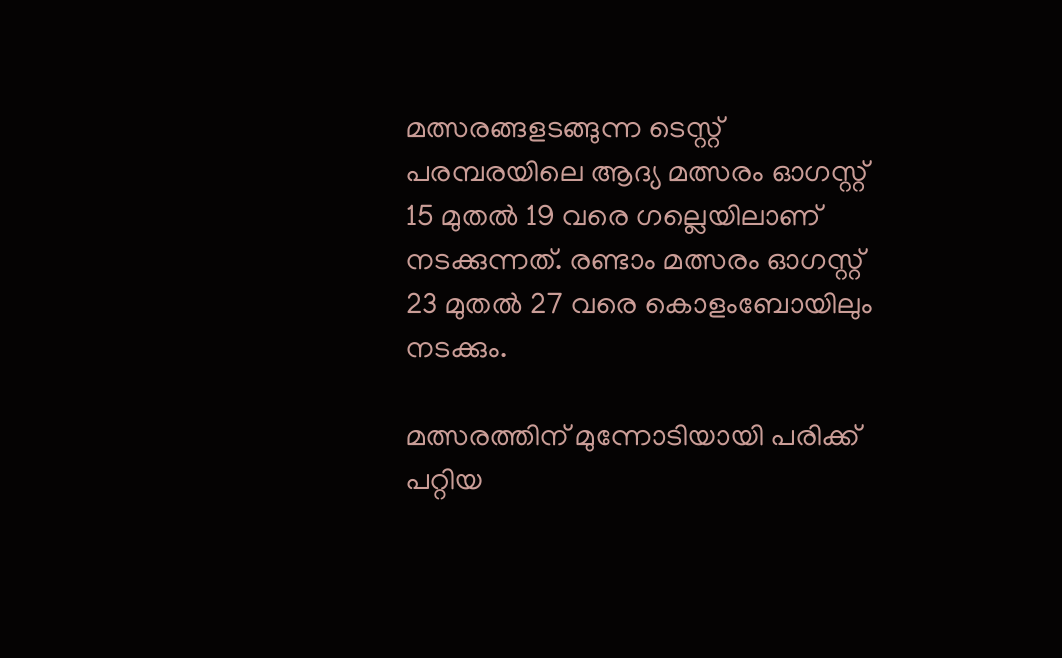മത്സരങ്ങളടങ്ങുന്ന ടെസ്റ്റ് പരമ്പരയിലെ ആദ്യ മത്സരം ഓഗസ്റ്റ് 15 മുതല്‍ 19 വരെ ഗല്ലെയിലാണ് നടക്കുന്നത്. രണ്ടാം മത്സരം ഓഗസ്റ്റ് 23 മുതല്‍ 27 വരെ കൊളംബോയിലും നടക്കും.

മത്സരത്തിന് മുന്നോടിയായി പരിക്ക് പറ്റിയ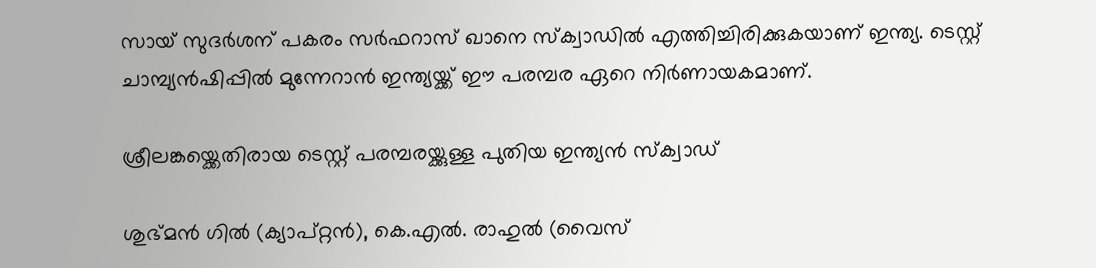സായ് സുദര്‍ശന് പകരം സര്‍ഫറാസ് ഖാനെ സ്‌ക്വാഡില്‍ എത്തിച്ചിരിക്കുകയാണ് ഇന്ത്യ. ടെസ്റ്റ് ചാമ്പ്യന്‍ഷിപ്പില്‍ മുന്നേറാന്‍ ഇന്ത്യയ്ക്ക് ഈ പരമ്പര ഏറെ നിര്‍ണായകമാണ്.

ശ്രീലങ്കയ്ക്കെതിരായ ടെസ്റ്റ് പരമ്പരയ്ക്കുള്ള പുതിയ ഇന്ത്യന്‍ സ്‌ക്വാഡ്

ശുഭ്മന്‍ ഗില്‍ (ക്യാപ്റ്റന്‍), കെ.എല്‍. രാഹുല്‍ (വൈസ്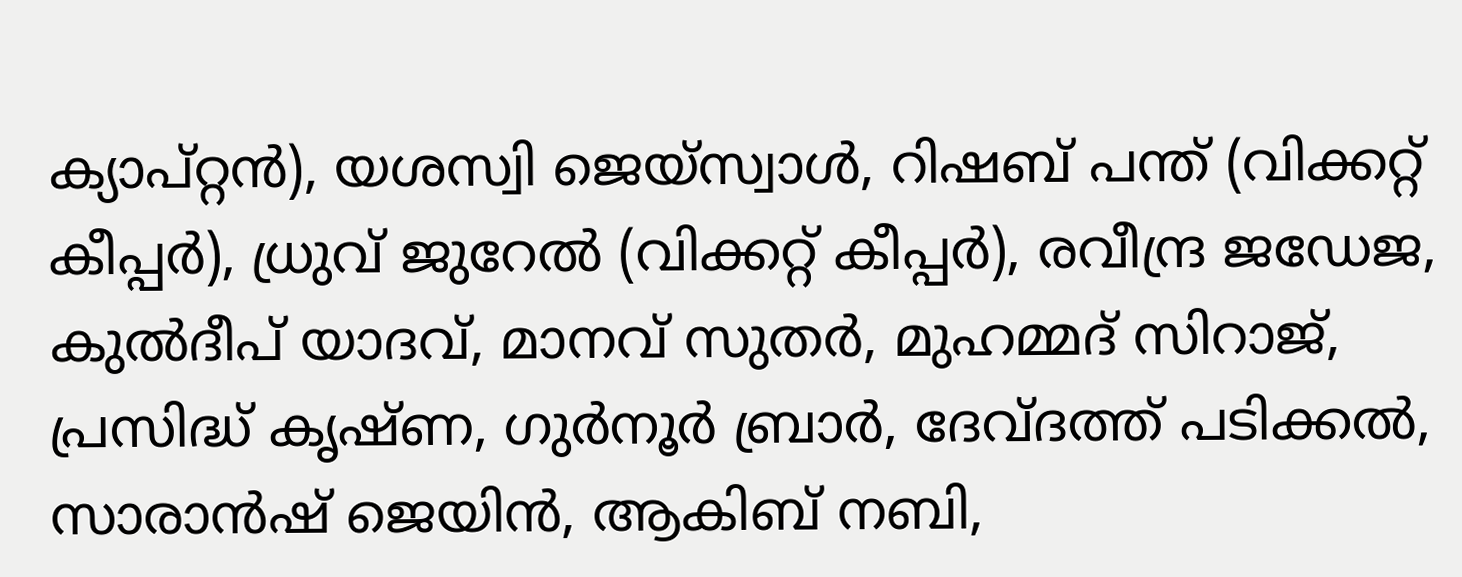ക്യാപ്റ്റന്‍), യശസ്വി ജെയ്‌സ്വാള്‍, റിഷബ് പന്ത് (വിക്കറ്റ് കീപ്പര്‍), ധ്രുവ് ജുറേല്‍ (വിക്കറ്റ് കീപ്പര്‍), രവീന്ദ്ര ജഡേജ, കുല്‍ദീപ് യാദവ്, മാനവ് സുതര്‍, മുഹമ്മദ് സിറാജ്, പ്രസിദ്ധ് കൃഷ്ണ, ഗുര്‍നൂര്‍ ബ്രാര്‍, ദേവ്ദത്ത് പടിക്കല്‍, സാരാന്‍ഷ് ജെയിന്‍, ആകിബ് നബി,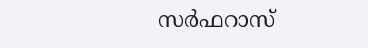സര്‍ഫറാസ്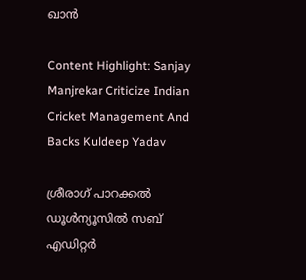ഖാന്‍

Content Highlight: Sanjay Manjrekar Criticize Indian Cricket Management And Backs Kuldeep Yadav

ശ്രീരാഗ് പാറക്കല്‍
ഡൂള്‍ന്യൂസില്‍ സബ് എഡിറ്റര്‍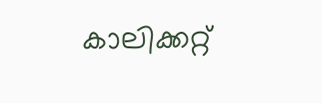കാലിക്കറ്റ്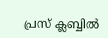പ്രസ് ക്ലബ്ബില്‍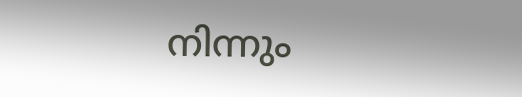നിന്നും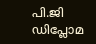പി.ജി ഡിപ്ലോമ